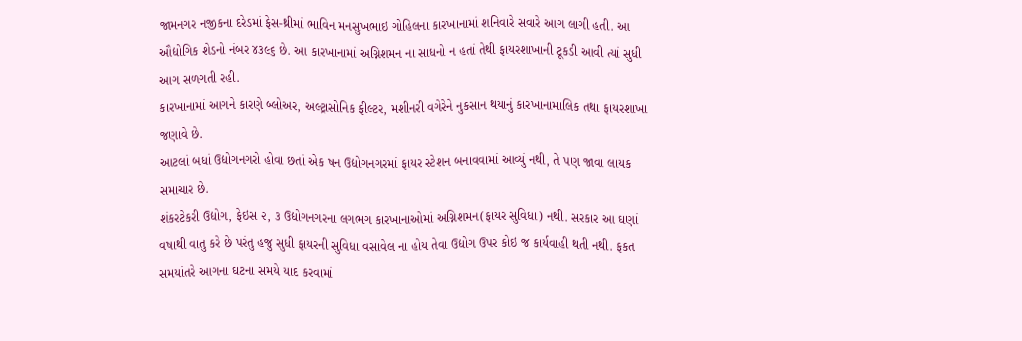જામનગર નજીકના દરેડમાં ફેસ-થ્રીમાં ભાવિન મનસુખભાઇ ગોહિલના કારખાનામાં શનિવારે સવારે આગ લાગી હતી. આ ઔદ્યોગિક શેડનો નંબર ૪૩૯૬ છે. આ કારખાનામાં અગ્નિશમન ના સાધનો ન હતાં તેથી ફાયરશાખાની ટૂકડી આવી ત્યાં સુધી આગ સળગતી રહી.
કારખાનામાં આગને કારણે બ્લોઅર, અલ્ટ્રાસોનિક ફીલ્ટર, મશીનરી વગેરેને નુકસાન થયાનું કારખાનામાલિક તથા ફાયરશાખા જણાવે છે.
આટલાં બધાં ઉદ્યોગનગરો હોવા છતાં એક ષન ઉદ્યોગનગરમાં ફાયર સ્ટેશન બનાવવામાં આવ્યું નથી, તે પણ જાવા લાયક સમાચાર છે.
શંકરટેકરી ઉદ્યોગ, ફેઇસ ૨, ૩ ઉદ્યોગનગરના લગભગ કારખાનાઓમાં અગ્નિશમન(ફાયર સુવિધા) નથી. સરકાર આ ઘણાં વષાથી વાતુ કરે છે પરંતુ હજુ સુધી ફાયરની સુવિધા વસાવેલ ના હોય તેવા ઉદ્યોગ ઉપર કોઇ જ કાર્યવાહી થતી નથી. ફકત સમયાંતરે આગના ઘટના સમયે યાદ કરવામાં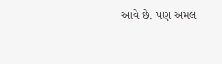આવે છે. પણ અમલ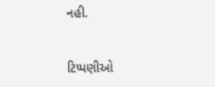નહી.


ટિપ્પણીઓ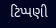ટિપ્પણી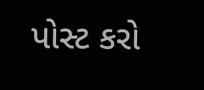પોસ્ટ કરો